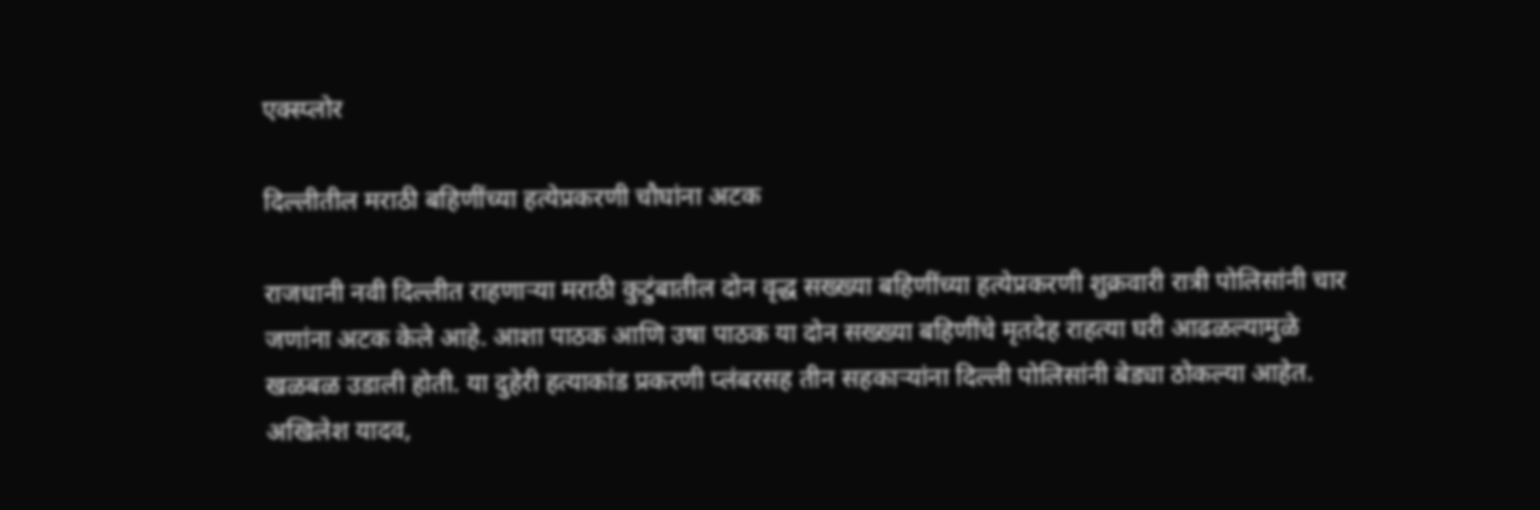एक्स्प्लोर

दिल्लीतील मराठी बहिणींच्या हत्येप्रकरणी चौघांना अटक

राजधानी नवी दिल्लीत राहणाऱ्या मराठी कुटुंबातील दोन वृद्ध सख्ख्या बहिणींच्या हत्येप्रकरणी शुक्रवारी रात्री पोलिसांनी चार जणांना अटक केले आहे. आशा पाठक आणि उषा पाठक या दोन सख्ख्या बहिणींचे मृतदेह राहत्या घरी आढळल्यामुळे खळबळ उडाली होती. या दुहेरी हत्याकांड प्रकरणी प्लंबरसह तीन सहकाऱ्यांना दिल्ली पोलिसांनी बेड्या ठोकल्या आहेत. अखिलेश यादव,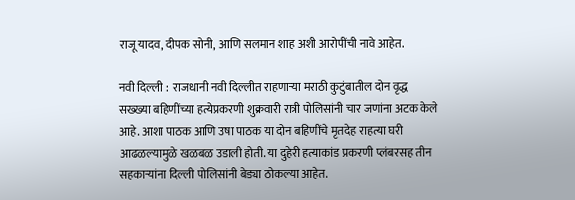राजू यादव, दीपक सोनी, आणि सलमान शाह अशी आरोपींची नावे आहेत.

नवी दिल्ली :  राजधानी नवी दिल्लीत राहणाऱ्या मराठी कुटुंबातील दोन वृद्ध सख्ख्या बहिणींच्या हत्येप्रकरणी शुक्रवारी रात्री पोलिसांनी चार जणांना अटक केले आहे. आशा पाठक आणि उषा पाठक या दोन बहिणींचे मृतदेह राहत्या घरी आढळल्यामुळे खळबळ उडाली होती. या दुहेरी हत्याकांड प्रकरणी प्लंबरसह तीन सहकाऱ्यांना दिल्ली पोलिसांनी बेड्या ठोकल्या आहेत.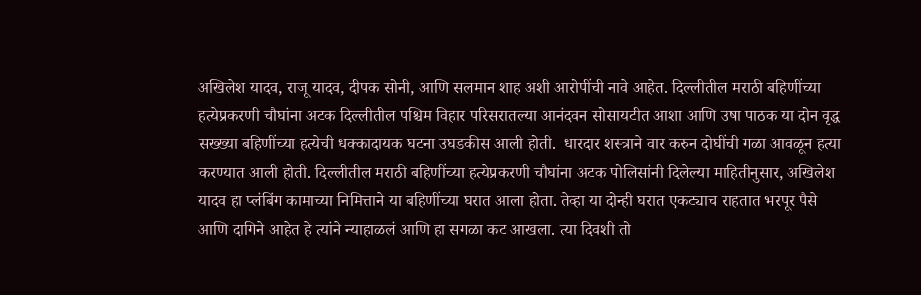अखिलेश यादव, राजू यादव, दीपक सोनी, आणि सलमान शाह अशी आरोपींची नावे आहेत. दिल्लीतील मराठी बहिणींच्या हत्येप्रकरणी चौघांना अटक दिल्लीतील पश्चिम विहार परिसरातल्या आनंदवन सोसायटीत आशा आणि उषा पाठक या दोन वृद्ध सख्ख्या बहिणींच्या हत्येची धक्कादायक घटना उघडकीस आली होती.  धारदार शस्त्राने वार करुन दोघींची गळा आवळून हत्या करण्यात आली होती. दिल्लीतील मराठी बहिणींच्या हत्येप्रकरणी चौघांना अटक पोलिसांनी दिलेल्या माहितीनुसार, अखिलेश यादव हा प्लंबिंग कामाच्या निमित्ताने या बहिणींच्या घरात आला होता. तेव्हा या दोन्ही घरात एकट्याच राहतात भरपूर पैसे आणि दागिने आहेत हे त्यांने न्याहाळलं आणि हा सगळा कट आखला. त्या दिवशी तो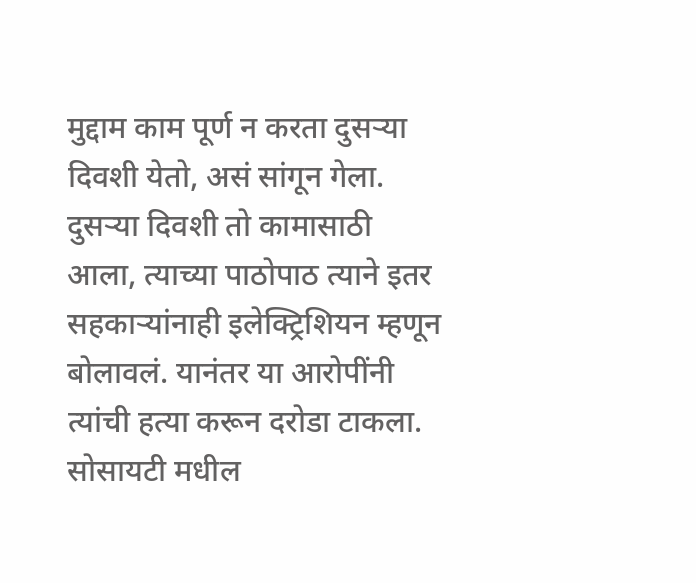मुद्दाम काम पूर्ण न करता दुसऱ्या दिवशी येतो, असं सांगून गेला. दुसऱ्या दिवशी तो कामासाठी आला, त्याच्या पाठोपाठ त्याने इतर सहकाऱ्यांनाही इलेक्ट्रिशियन म्हणून बोलावलं. यानंतर या आरोपींनी त्यांची हत्या करून दरोडा टाकला. सोसायटी मधील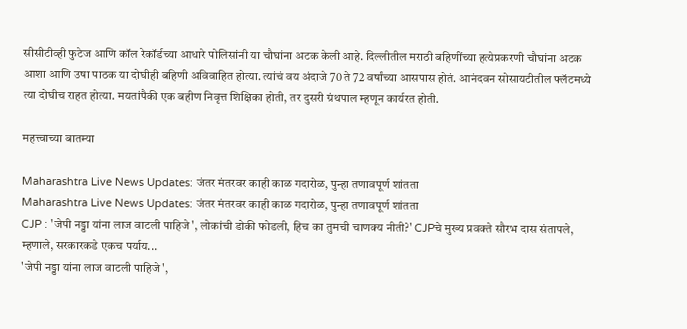सीसीटीव्ही फुटेज आणि कॉल रेकॉर्डच्या आधारे पोलिसांनी या चौघांना अटक केली आहे. दिल्लीतील मराठी बहिणींच्या हत्येप्रकरणी चौघांना अटक आशा आणि उषा पाठक या दोघीही बहिणी अविवाहित होत्या. त्यांचं वय अंदाजे 70 ते 72 वर्षांच्या आसपास होतं. आनंदवन सोसायटीतील फ्लॅटमध्ये त्या दोघीच राहत होत्या. मयतांपैकी एक बहीण निवृत्त शिक्षिका होती, तर दुसरी ग्रंथपाल म्हणून कार्यरत होती.

महत्त्वाच्या बातम्या

Maharashtra Live News Updates: जंतर मंतरवर काही काळ गदारोळ, पुन्हा तणावपूर्ण शांतता
Maharashtra Live News Updates: जंतर मंतरवर काही काळ गदारोळ, पुन्हा तणावपूर्ण शांतता
CJP : 'जेपी नड्डा यांना लाज वाटली पाहिजे', लोकांची डोकी फोडली, हिच का तुमची चाणक्य नीती?' CJPचे मुख्य प्रवक्ते सौरभ दास संतापले, म्हणाले, सरकारकडे एकच पर्याय...
'जेपी नड्डा यांना लाज वाटली पाहिजे',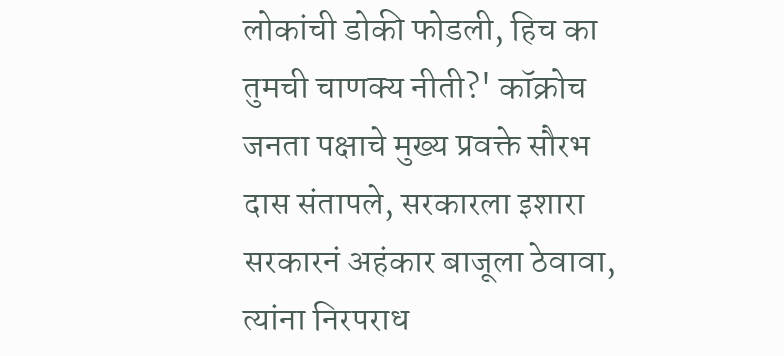लोकांची डोकी फोडली, हिच का तुमची चाणक्य नीती?' कॉक्रोच जनता पक्षाचे मुख्य प्रवक्ते सौरभ दास संतापले, सरकारला इशारा
सरकारनं अहंकार बाजूला ठेवावा, त्यांना निरपराध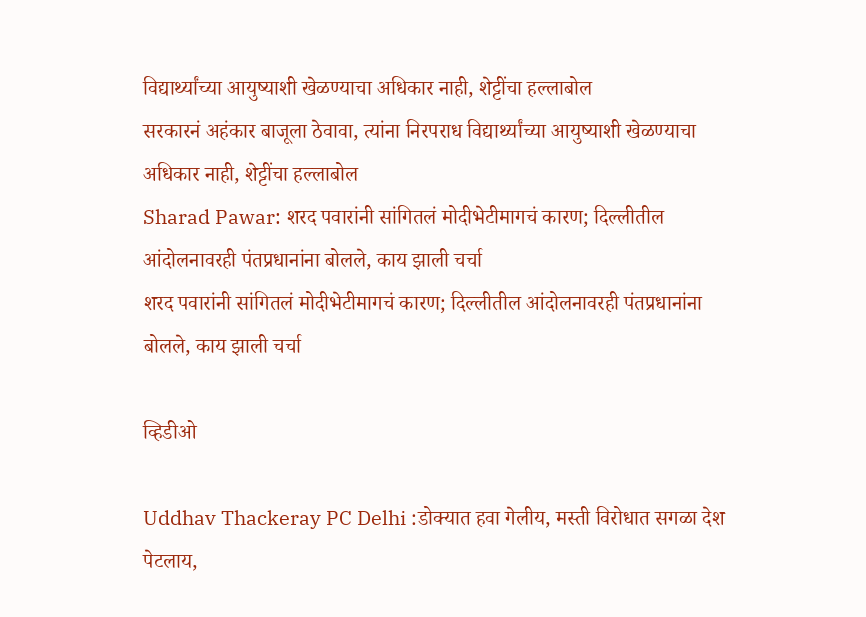विद्यार्थ्यांच्या आयुष्याशी खेळण्याचा अधिकार नाही, शेट्टींचा हल्लाबोल
सरकारनं अहंकार बाजूला ठेवावा, त्यांना निरपराध विद्यार्थ्यांच्या आयुष्याशी खेळण्याचा अधिकार नाही, शेट्टींचा हल्लाबोल
Sharad Pawar: शरद पवारांनी सांगितलं मोदीभेटीमागचं कारण; दिल्लीतील आंदोलनावरही पंतप्रधानांना बोलले, काय झाली चर्चा
शरद पवारांनी सांगितलं मोदीभेटीमागचं कारण; दिल्लीतील आंदोलनावरही पंतप्रधानांना बोलले, काय झाली चर्चा

व्हिडीओ

Uddhav Thackeray PC Delhi :डोक्यात हवा गेलीय, मस्ती विरोधात सगळा देश पेटलाय,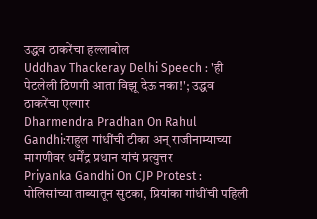उद्धव ठाकरेंचा हल्लाबोल
Uddhav Thackeray Delhi Speech : 'ही पेटलेली ठिणगी आता विझू देऊ नका!'; उद्धव ठाकरेंचा एल्गार
Dharmendra Pradhan On Rahul Gandhi:राहुल गांधींची टीका अन् राजीनाम्याच्या मागणीवर धर्मेंद्र प्रधान यांचं प्रत्युत्तर
Priyanka Gandhi On CJP Protest : पोलिसांच्या ताब्यातून सुटका, प्रियांका गांधींची पहिली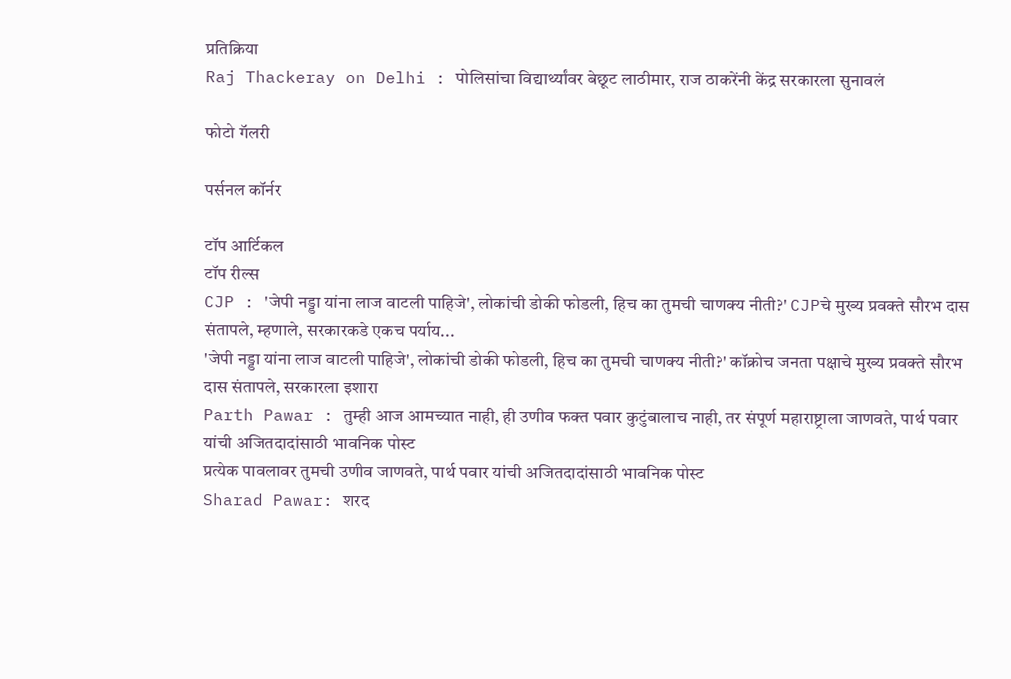प्रतिक्रिया
Raj Thackeray on Delhi : पोलिसांचा विद्यार्थ्यांवर बेछूट लाठीमार, राज ठाकरेंनी केंद्र सरकारला सुनावलं

फोटो गॅलरी

पर्सनल कॉर्नर

टॉप आर्टिकल
टॉप रील्स
CJP : 'जेपी नड्डा यांना लाज वाटली पाहिजे', लोकांची डोकी फोडली, हिच का तुमची चाणक्य नीती?' CJPचे मुख्य प्रवक्ते सौरभ दास संतापले, म्हणाले, सरकारकडे एकच पर्याय...
'जेपी नड्डा यांना लाज वाटली पाहिजे', लोकांची डोकी फोडली, हिच का तुमची चाणक्य नीती?' कॉक्रोच जनता पक्षाचे मुख्य प्रवक्ते सौरभ दास संतापले, सरकारला इशारा
Parth Pawar : तुम्ही आज आमच्यात नाही, ही उणीव फक्त पवार कुटुंबालाच नाही, तर संपूर्ण महाराष्ट्राला जाणवते, पार्थ पवार यांची अजितदादांसाठी भावनिक पोस्ट
प्रत्येक पावलावर तुमची उणीव जाणवते, पार्थ पवार यांची अजितदादांसाठी भावनिक पोस्ट
Sharad Pawar: शरद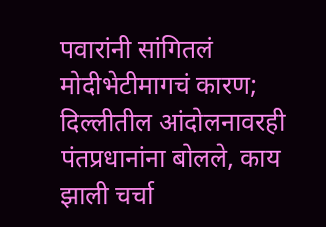पवारांनी सांगितलं मोदीभेटीमागचं कारण; दिल्लीतील आंदोलनावरही पंतप्रधानांना बोलले, काय झाली चर्चा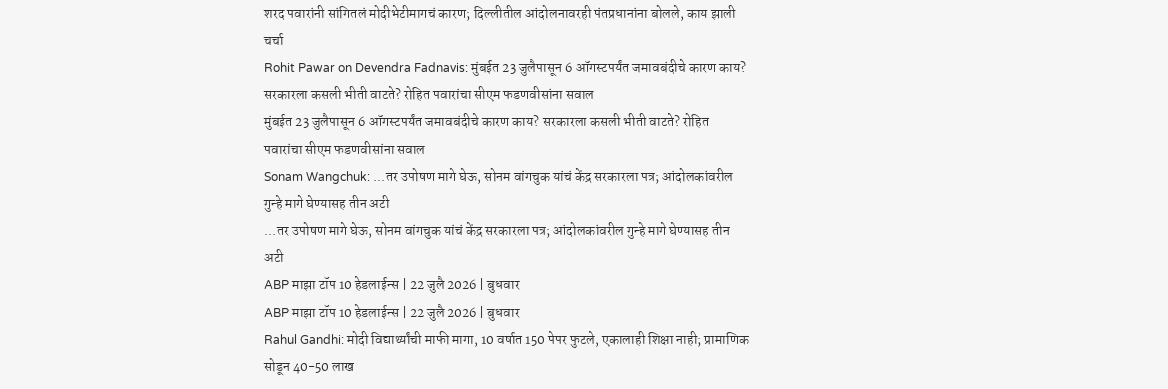शरद पवारांनी सांगितलं मोदीभेटीमागचं कारण; दिल्लीतील आंदोलनावरही पंतप्रधानांना बोलले, काय झाली चर्चा
Rohit Pawar on Devendra Fadnavis: मुंबईत 23 जुलैपासून 6 ऑगस्टपर्यंत जमावबंदीचे कारण काय? सरकारला कसली भीती वाटते? रोहित पवारांचा सीएम फडणवीसांना सवाल
मुंबईत 23 जुलैपासून 6 ऑगस्टपर्यंत जमावबंदीचे कारण काय? सरकारला कसली भीती वाटते? रोहित पवारांचा सीएम फडणवीसांना सवाल
Sonam Wangchuk: ...तर उपोषण मागे घेऊ, सोनम वांगचुक यांचं केंद्र सरकारला पत्र; आंदोलकांवरील गुन्हे मागे घेण्यासह तीन अटी
...तर उपोषण मागे घेऊ, सोनम वांगचुक यांचं केंद्र सरकारला पत्र; आंदोलकांवरील गुन्हे मागे घेण्यासह तीन अटी
ABP माझा टॉप 10 हेडलाईन्स | 22 जुलै 2026 | बुधवार
ABP माझा टॉप 10 हेडलाईन्स | 22 जुलै 2026 | बुधवार
Rahul Gandhi: मोदी विद्यार्थ्यांची माफी मागा, 10 वर्षात 150 पेपर फुटले, एकालाही शिक्षा नाही; प्रामाणिक सोडून 40-50 लाख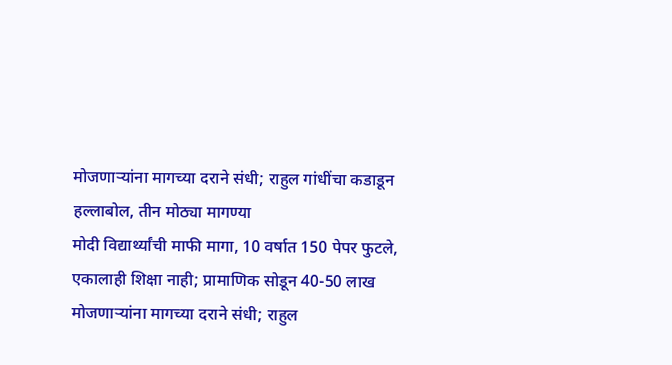मोजणाऱ्यांना मागच्या दराने संधी; राहुल गांधींचा कडाडून हल्लाबोल, तीन मोठ्या मागण्या
मोदी विद्यार्थ्यांची माफी मागा, 10 वर्षात 150 पेपर फुटले, एकालाही शिक्षा नाही; प्रामाणिक सोडून 40-50 लाख मोजणाऱ्यांना मागच्या दराने संधी; राहुल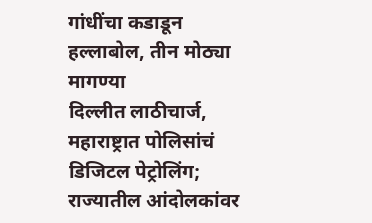गांधींचा कडाडून हल्लाबोल, तीन मोठ्या मागण्या
दिल्लीत लाठीचार्ज, महाराष्ट्रात पोलिसांचं डिजिटल पेट्रोलिंग; राज्यातील आंदोलकांवर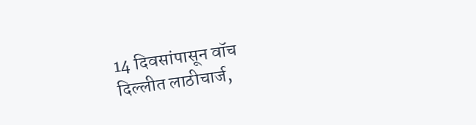14 दिवसांपासून वॉच
दिल्लीत लाठीचार्ज,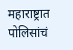महाराष्ट्रात पोलिसांचं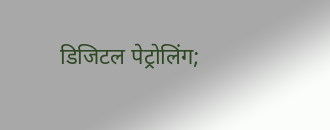डिजिटल पेट्रोलिंग;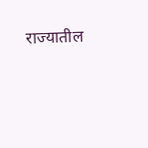राज्यातील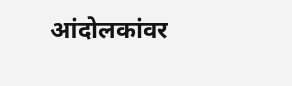आंदोलकांवर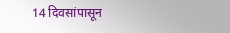14 दिवसांपासून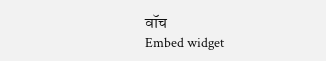वॉच
Embed widget